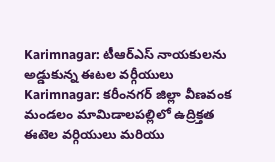Karimnagar: టీఆర్ఎస్ నాయకులను అడ్డుకున్న ఈటల వర్గీయులు
Karimnagar: కరీంనగర్ జిల్లా వీణవంక మండలం మామిడాలపల్లిలో ఉద్రిక్తత
ఈటెల వర్గియులు మరియు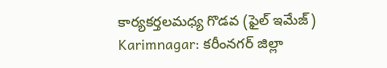కార్యకర్తలమధ్య గొడవ (ఫైల్ ఇమేజ్)
Karimnagar: కరీంనగర్ జిల్లా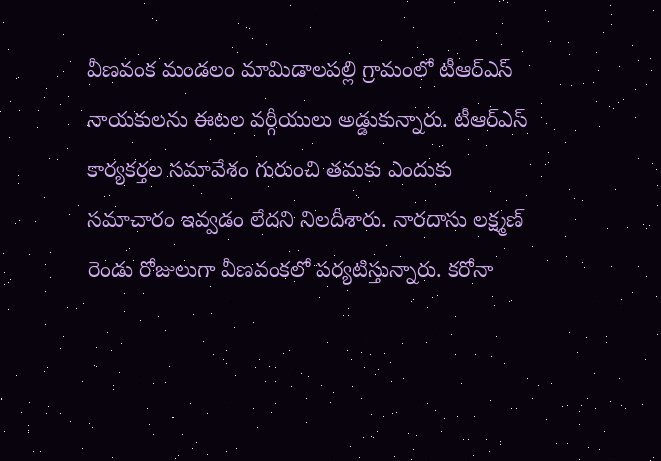వీణవంక మండలం మామిడాలపల్లి గ్రామంలో టీఆర్ఎస్ నాయకులను ఈటల వర్గీయులు అడ్డుకున్నారు. టీఆర్ఎస్ కార్యకర్తల సమావేశం గురుంచి తమకు ఎందుకు సమాచారం ఇవ్వడం లేదని నిలదీశారు. నారదాసు లక్ష్మణ్ రెండు రోజులుగా వీణవంకలో పర్యటిస్తున్నారు. కరోనా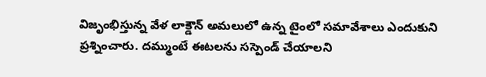విజృంభిస్తున్న వేళ లాక్డౌన్ అమలులో ఉన్న టైంలో సమావేశాలు ఎందుకుని ప్రశ్నించారు. దమ్ముంటే ఈటలను సస్పెండ్ చేయాలని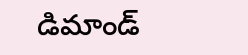డిమాండ్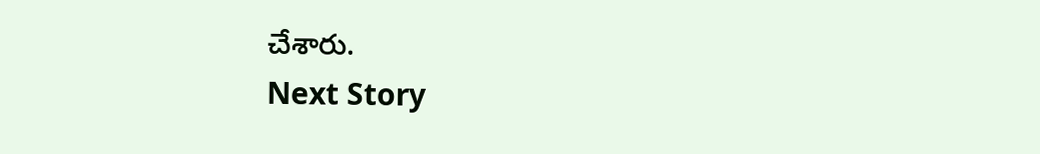చేశారు.
Next Story